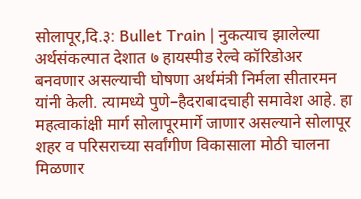सोलापूर,दि.३: Bullet Train | नुकत्याच झालेल्या अर्थसंकल्पात देशात ७ हायस्पीड रेल्वे कॉरिडोअर बनवणार असल्याची घोषणा अर्थमंत्री निर्मला सीतारमन यांनी केली. त्यामध्ये पुणे–हैदराबादचाही समावेश आहे. हा महत्वाकांक्षी मार्ग सोलापूरमार्गे जाणार असल्याने सोलापूर शहर व परिसराच्या सर्वांगीण विकासाला मोठी चालना मिळणार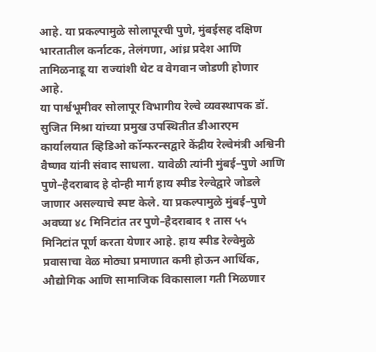आहे. या प्रकल्पामुळे सोलापूरची पुणे, मुंबईसह दक्षिण भारतातील कर्नाटक, तेलंगणा, आंध्र प्रदेश आणि तामिळनाडू या राज्यांशी थेट व वेगवान जोडणी होणार आहे.
या पार्श्वभूमीवर सोलापूर विभागीय रेल्वे व्यवस्थापक डॉ. सुजित मिश्रा यांच्या प्रमुख उपस्थितीत डीआरएम कार्यालयात व्हिडिओ कॉन्फरन्सद्वारे केंद्रीय रेल्वेमंत्री अश्विनी वैष्णव यांनी संवाद साधला. यावेळी त्यांनी मुंबई–पुणे आणि पुणे–हैदराबाद हे दोन्ही मार्ग हाय स्पीड रेल्वेद्वारे जोडले जाणार असल्याचे स्पष्ट केले. या प्रकल्पामुळे मुंबई–पुणे अवघ्या ४८ मिनिटांत तर पुणे–हैदराबाद १ तास ५५ मिनिटांत पूर्ण करता येणार आहे. हाय स्पीड रेल्वेमुळे प्रवासाचा वेळ मोठ्या प्रमाणात कमी होऊन आर्थिक, औद्योगिक आणि सामाजिक विकासाला गती मिळणार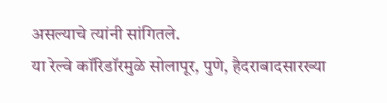असल्याचे त्यांनी सांगितले.
या रेल्वे कॉरिडॉरमुळे सोलापूर, पुणे, हैदराबादसारख्या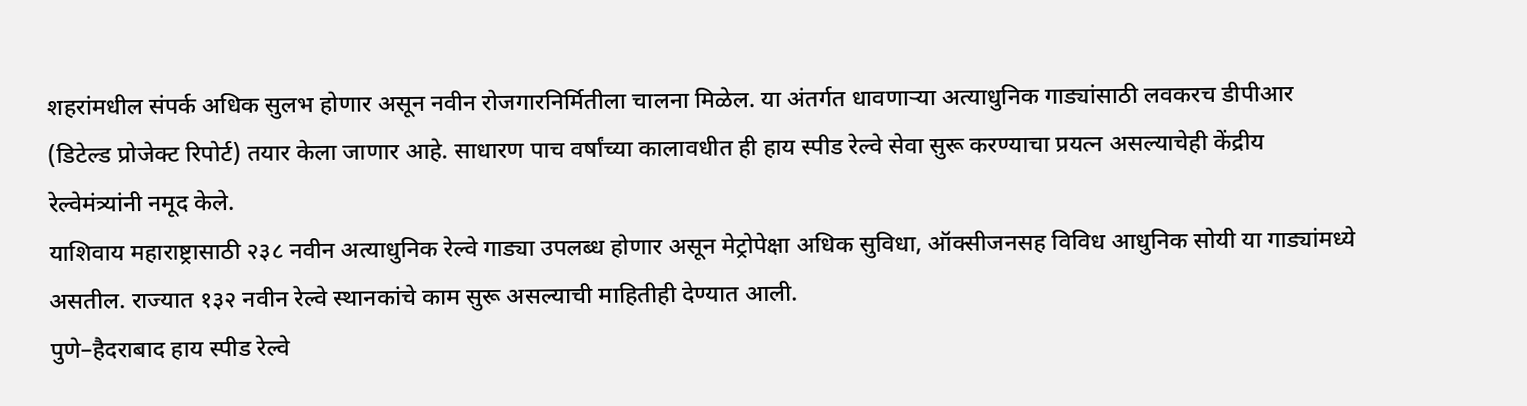शहरांमधील संपर्क अधिक सुलभ होणार असून नवीन रोजगारनिर्मितीला चालना मिळेल. या अंतर्गत धावणाऱ्या अत्याधुनिक गाड्यांसाठी लवकरच डीपीआर (डिटेल्ड प्रोजेक्ट रिपोर्ट) तयार केला जाणार आहे. साधारण पाच वर्षांच्या कालावधीत ही हाय स्पीड रेल्वे सेवा सुरू करण्याचा प्रयत्न असल्याचेही केंद्रीय रेल्वेमंत्र्यांनी नमूद केले.
याशिवाय महाराष्ट्रासाठी २३८ नवीन अत्याधुनिक रेल्वे गाड्या उपलब्ध होणार असून मेट्रोपेक्षा अधिक सुविधा, ऑक्सीजनसह विविध आधुनिक सोयी या गाड्यांमध्ये असतील. राज्यात १३२ नवीन रेल्वे स्थानकांचे काम सुरू असल्याची माहितीही देण्यात आली.
पुणे–हैदराबाद हाय स्पीड रेल्वे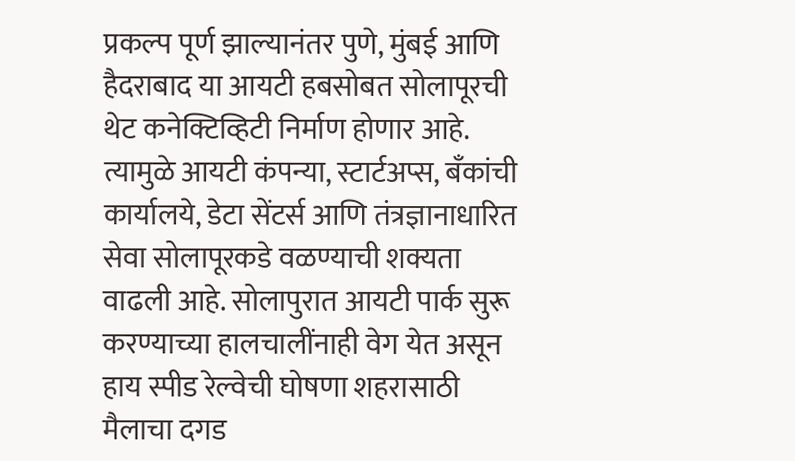प्रकल्प पूर्ण झाल्यानंतर पुणे, मुंबई आणि हैदराबाद या आयटी हबसोबत सोलापूरची थेट कनेक्टिव्हिटी निर्माण होणार आहे. त्यामुळे आयटी कंपन्या, स्टार्टअप्स, बँकांची कार्यालये, डेटा सेंटर्स आणि तंत्रज्ञानाधारित सेवा सोलापूरकडे वळण्याची शक्यता वाढली आहे. सोलापुरात आयटी पार्क सुरू करण्याच्या हालचालींनाही वेग येत असून हाय स्पीड रेल्वेची घोषणा शहरासाठी मैलाचा दगड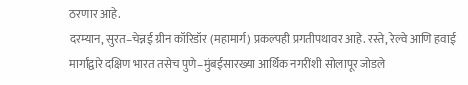ठरणार आहे.
दरम्यान, सुरत–चेन्नई ग्रीन कॉरिडॉर (महामार्ग) प्रकल्पही प्रगतीपथावर आहे. रस्ते, रेल्वे आणि हवाई मार्गांद्वारे दक्षिण भारत तसेच पुणे–मुंबईसारख्या आर्थिक नगरींशी सोलापूर जोडले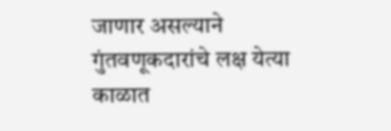जाणार असल्याने गुंतवणूकदारांचे लक्ष येत्या काळात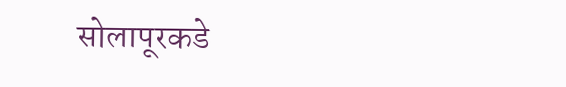सोलापूरकडे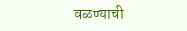वळण्याची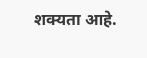शक्यता आहे.